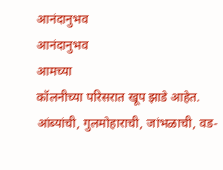आनंदानुभव
आनंदानुभव
आमच्या
कॉलनीच्या परिसरात खूप झाडे आहेत. आंब्यांची, गुलमोहाराची, जांभळाची, वड-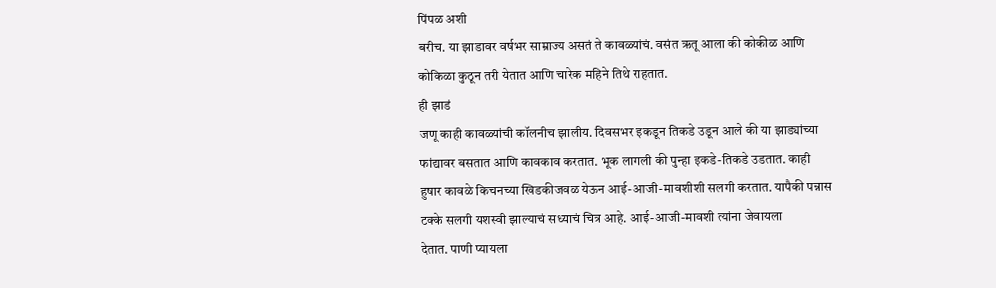पिंपळ अशी
बरीच. या झाडावर वर्षभर साम्राज्य असतं ते कावळ्यांचं. वसंत ऋतू आला की कोकीळ आणि
कोकिळा कुठून तरी येतात आणि चारेक महिने तिथे राहतात.
ही झाडं
जणू काही कावळ्यांची कॉलनीच झालीय. दिवसभर इकडून तिकडे उडून आले की या झाड्यांच्या
फांद्यावर बसतात आणि कावकाव करतात. भूक लागली की पुन्हा इकडे-तिकडे उडतात. काही
हुषार कावळे किचनच्या खिडकीजवळ येऊन आई-आजी-मावशीशी सलगी करतात. यापैकी पन्नास
टक्के सलगी यशस्वी झाल्याचं सध्याचं चित्र आहे. आई-आजी-मावशी त्यांना जेवायला
देतात. पाणी प्यायला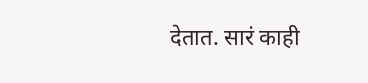देतात. सारं काही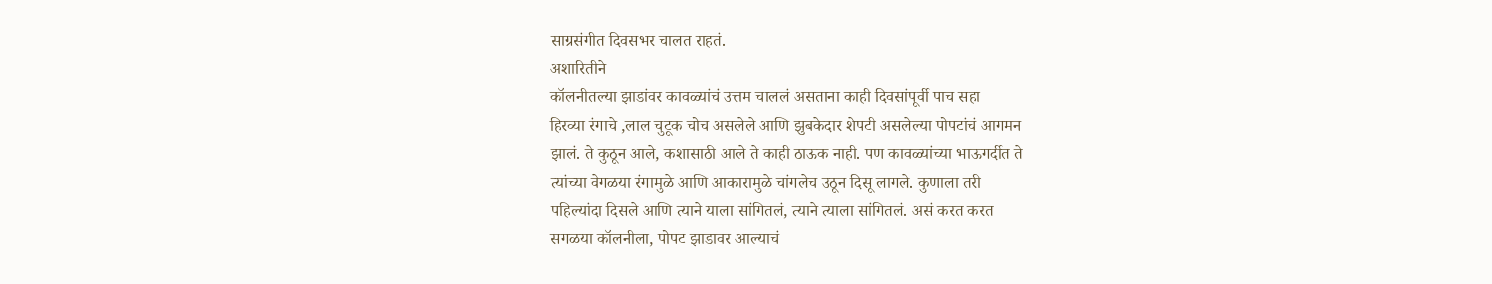साग्रसंगीत दिवसभर चालत राहतं.
अशारितीने
कॉलनीतल्या झाडांवर कावळ्यांचं उत्तम चाललं असताना काही दिवसांपूर्वी पाच सहा
हिरव्या रंगाचे ,लाल चुटूक चोच असलेले आणि झुबकेदार शेपटी असलेल्या पोपटांचं आगमन
झालं. ते कुठून आले, कशासाठी आले ते काही ठाऊक नाही. पण कावळ्यांच्या भाऊगर्दीत ते
त्यांच्या वेगळया रंगामुळे आणि आकारामुळे चांगलेच उठून दिसू लागले. कुणाला तरी
पहिल्यांदा दिसले आणि त्याने याला सांगितलं, त्याने त्याला सांगितलं. असं करत करत
सगळया कॉलनीला, पोपट झाडावर आल्याचं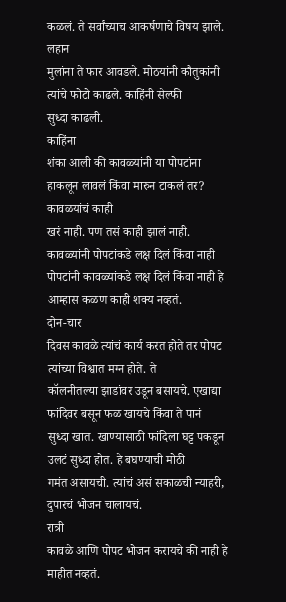कळलं. ते सर्वांच्याच आकर्षणाचे विषय झाले. लहान
मुलांना ते फार आवडले. मोठयांनी कौतुकांनी त्यांचे फोटो काढले. काहिंनी सेल्फी
सुध्दा काढली.
काहिंना
शंका आली की कावळ्यांनी या पोपटांना
हाकलून लावलं किंवा मारुन टाकलं तर? कावळयांचं काही
खरं नाही. पण तसं काही झालं नाही. कावळ्यांनी पोपटांकडे लक्ष दिलं किंवा नाही
पोपटांनी कावळ्यांकडे लक्ष दिलं किंवा नाही हे आम्हास कळण काही शक्य नव्हतं.
दोन-चार
दिवस कावळे त्यांचं कार्य करत होते तर पोपट त्यांच्या विश्वात मग्न होते. ते
कॉलनीतल्या झाडांवर उडून बसायचे. एखाद्या फांदिवर बसून फळ खायचे किंवा ते पानं
सुध्दा खात. खाण्यासाठी फांदिला घट्ट पकडून उलटं सुध्दा होत. हे बघण्याची मोठी
गमंत असायची. त्यांचं असं सकाळची न्याहरी, दुपारचं भोजन चालायचं.
रात्री
कावळे आणि पोपट भोजन करायचे की नाही हे माहीत नव्हतं.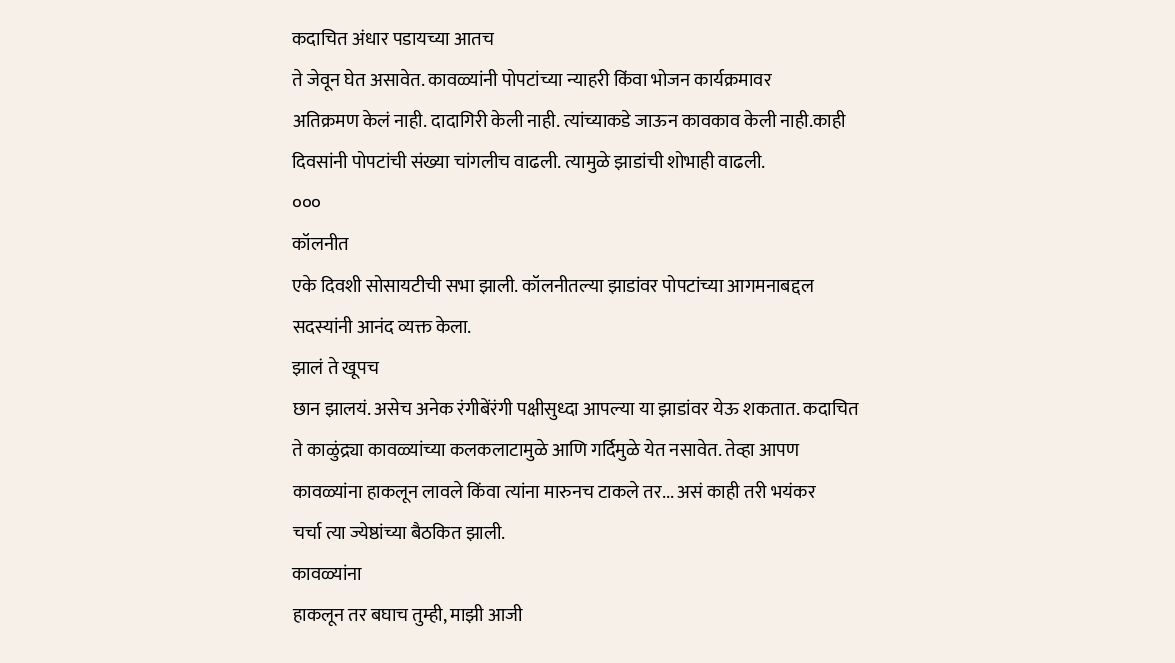कदाचित अंधार पडायच्या आतच
ते जेवून घेत असावेत. कावळ्यांनी पोपटांच्या न्याहरी किंवा भोजन कार्यक्रमावर
अतिक्रमण केलं नाही. दादागिरी केली नाही. त्यांच्याकडे जाऊन कावकाव केली नाही.काही
दिवसांनी पोपटांची संख्या चांगलीच वाढली. त्यामुळे झाडांची शोभाही वाढली.
०००
कॉलनीत
एके दिवशी सोसायटीची सभा झाली. कॉलनीतल्या झाडांवर पोपटांच्या आगमनाबद्दल
सदस्यांनी आनंद व्यक्त केला.
झालं ते खूपच
छान झालयं. असेच अनेक रंगीबेंरंगी पक्षीसुध्दा आपल्या या झाडांवर येऊ शकतात. कदाचित
ते काळुंद्र्या कावळ्यांच्या कलकलाटामुळे आणि गर्दिमुळे येत नसावेत. तेव्हा आपण
कावळ्यांना हाकलून लावले किंवा त्यांना मारुनच टाकले तर... असं काही तरी भयंकर
चर्चा त्या ज्येष्ठांच्या बैठकित झाली.
कावळ्यांना
हाकलून तर बघाच तुम्ही, माझी आजी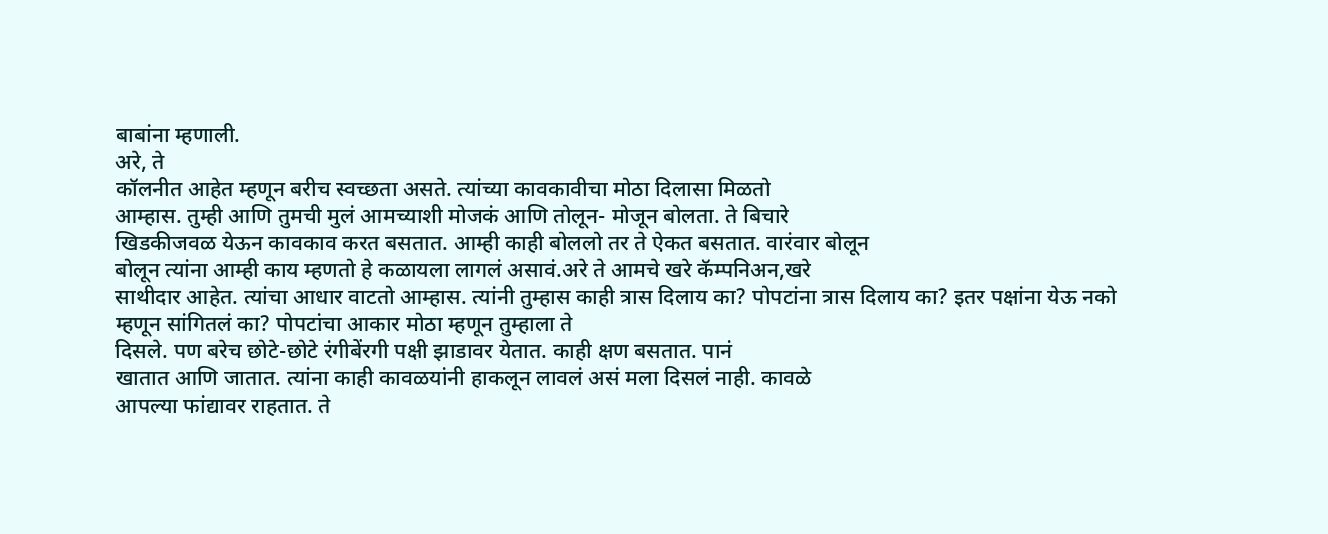बाबांना म्हणाली.
अरे, ते
कॉलनीत आहेत म्हणून बरीच स्वच्छता असते. त्यांच्या कावकावीचा मोठा दिलासा मिळतो
आम्हास. तुम्ही आणि तुमची मुलं आमच्याशी मोजकं आणि तोलून- मोजून बोलता. ते बिचारे
खिडकीजवळ येऊन कावकाव करत बसतात. आम्ही काही बोललो तर ते ऐकत बसतात. वारंवार बोलून
बोलून त्यांना आम्ही काय म्हणतो हे कळायला लागलं असावं.अरे ते आमचे खरे कॅम्पनिअन,खरे
साथीदार आहेत. त्यांचा आधार वाटतो आम्हास. त्यांनी तुम्हास काही त्रास दिलाय का? पोपटांना त्रास दिलाय का? इतर पक्षांना येऊ नको
म्हणून सांगितलं का? पोपटांचा आकार मोठा म्हणून तुम्हाला ते
दिसले. पण बरेच छोटे-छोटे रंगीबेंरगी पक्षी झाडावर येतात. काही क्षण बसतात. पानं
खातात आणि जातात. त्यांना काही कावळयांनी हाकलून लावलं असं मला दिसलं नाही. कावळे
आपल्या फांद्यावर राहतात. ते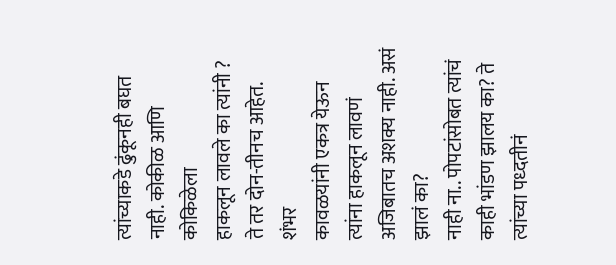त्यांच्याकडे ढुंकूनही बघत नाही. कोकीळ आणि कोकिळेला
हाकलून लावले का त्यांनी ? ते तर दोन-तीनच आहेत. शंभर
कावळयांनी एकत्र येऊन त्यांना हाकलून लावणं अजिबातच अशक्य नाही. असं झालं का?
नाही ना.. पोपटांसोबत त्यांचं काही भांडण झालय का? ते त्यांच्या पध्दतीनं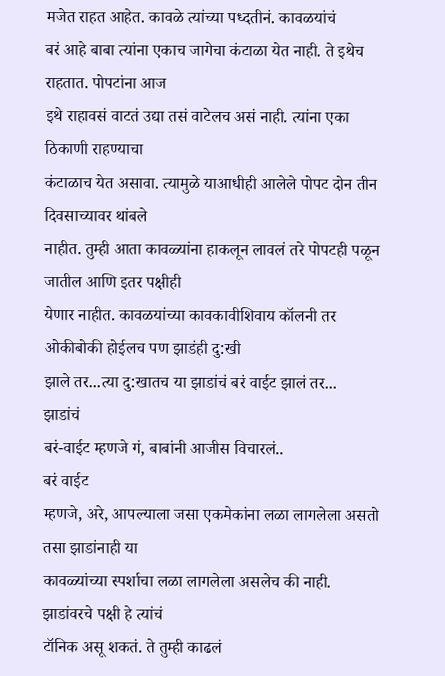मजेत राहत आहेत. कावळे त्यांच्या पध्दतीनं. कावळयांचं
बरं आहे बाबा त्यांना एकाच जागेचा कंटाळा येत नाही. ते इथेच राहतात. पोपटांना आज
इथे राहावसं वाटतं उद्या तसं वाटेलच असं नाही. त्यांना एका ठिकाणी राहण्याचा
कंटाळाच येत असावा. त्यामुळे याआधीही आलेले पोपट दोन तीन दिवसाच्यावर थांबले
नाहीत. तुम्ही आता कावळ्यांना हाकलून लावलं तरे पोपटही पळून जातील आणि इतर पक्षीही
येणार नाहीत. कावळयांच्या कावकावीशिवाय कॉलनी तर ओकीबोकी होईलच पण झाडंही दु:खी
झाले तर...त्या दु:खातच या झाडांचं बरं वाईट झालं तर...
झाडांचं
बरं-वाईट म्हणजे गं, बाबांनी आजीस विचारलं..
बरं वाईट
म्हणजे, अरे, आपल्याला जसा एकमेकांना लळा लागलेला असतो तसा झाडांनाही या
कावळ्यांच्या स्पर्शाचा लळा लागलेला असलेच की नाही. झाडांवरचे पक्षी हे त्यांचं
टॉनिक असू शकतं. ते तुम्ही काढलं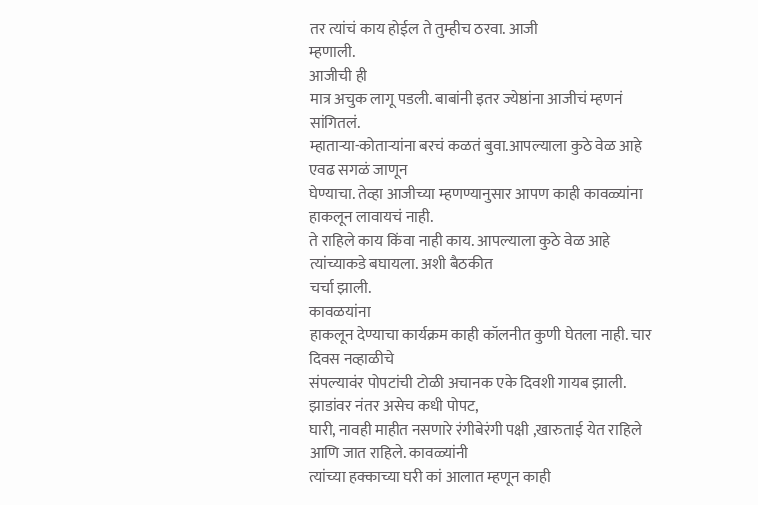तर त्यांचं काय होईल ते तुम्हीच ठरवा. आजी
म्हणाली.
आजीची ही
मात्र अचुक लागू पडली. बाबांनी इतर ज्येष्ठांना आजीचं म्हणनं सांगितलं.
म्हाताऱ्या-कोताऱ्यांना बरचं कळतं बुवा.आपल्याला कुठे वेळ आहे एवढ सगळं जाणून
घेण्याचा. तेव्हा आजीच्या म्हणण्यानुसार आपण काही कावळ्यांना हाकलून लावायचं नाही.
ते राहिले काय किंवा नाही काय. आपल्याला कुठे वेळ आहे त्यांच्याकडे बघायला. अशी बैठकीत
चर्चा झाली.
कावळयांना
हाकलून देण्याचा कार्यक्रम काही कॉलनीत कुणी घेतला नाही. चार दिवस नव्हाळीचे
संपल्यावंर पोपटांची टोळी अचानक एके दिवशी गायब झाली. झाडांवर नंतर असेच कधी पोपट,
घारी, नावही माहीत नसणारे रंगीबेरंगी पक्षी ,खारुताई येत राहिले आणि जात राहिले. कावळ्यांनी
त्यांच्या हक्काच्या घरी कां आलात म्हणून काही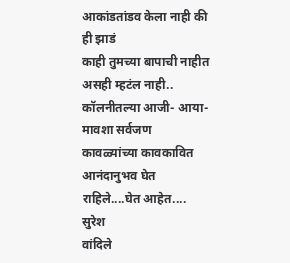आकांडतांडव केला नाही की ही झाडं
काही तुमच्या बापाची नाहीत असही म्हटंल नाही.. कॉलनीतल्या आजी- आया-मावशा सर्वजण
कावळ्यांच्या कावकावित आनंदानुभव घेत राहिले....घेत आहेत....
सुरेश
वांदिले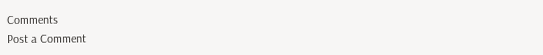Comments
Post a Comment